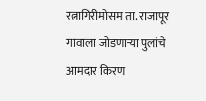रत्नागिरीमोसम ता. राजापूर गावाला जोडणाऱ्या पुलांचे आमदार किरण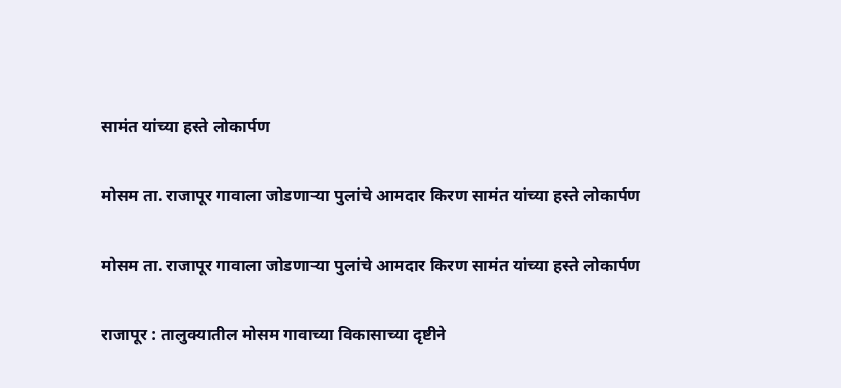सामंत यांच्या हस्ते लोकार्पण

मोसम ता. राजापूर गावाला जोडणाऱ्या पुलांचे आमदार किरण सामंत यांच्या हस्ते लोकार्पण

मोसम ता. राजापूर गावाला जोडणाऱ्या पुलांचे आमदार किरण सामंत यांच्या हस्ते लोकार्पण

राजापूर : तालुक्यातील मोसम गावाच्या विकासाच्या दृष्टीने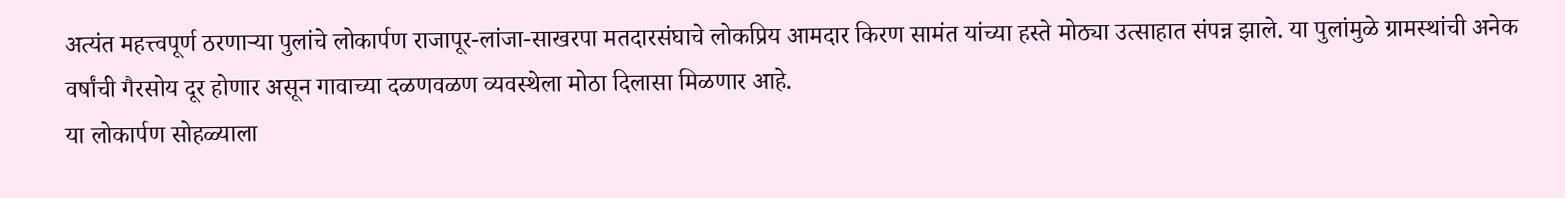अत्यंत महत्त्वपूर्ण ठरणाऱ्या पुलांचे लोकार्पण राजापूर-लांजा-साखरपा मतदारसंघाचे लोकप्रिय आमदार किरण सामंत यांच्या हस्ते मोठ्या उत्साहात संपन्न झाले. या पुलांमुळे ग्रामस्थांची अनेक वर्षांची गैरसोय दूर होणार असून गावाच्या दळणवळण व्यवस्थेला मोठा दिलासा मिळणार आहे.
या लोकार्पण सोहळ्याला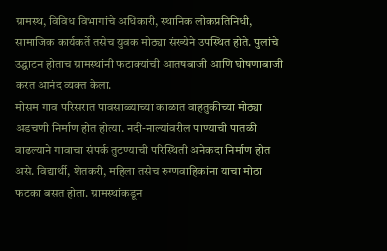ग्रामस्थ, विविध विभागांचे अधिकारी, स्थानिक लोकप्रतिनिधी, सामाजिक कार्यकर्ते तसेच युवक मोठ्या संख्येने उपस्थित होते. पुलांचे उद्घाटन होताच ग्रामस्थांनी फटाक्यांची आतषबाजी आणि घोषणाबाजी करत आनंद व्यक्त केला.
मोसम गाव परिसरात पावसाळ्याच्या काळात वाहतुकीच्या मोठ्या अडचणी निर्माण होत होत्या. नदी-नाल्यांवरील पाण्याची पातळी वाढल्याने गावाचा संपर्क तुटण्याची परिस्थिती अनेकदा निर्माण होत असे. विद्यार्थी, शेतकरी, महिला तसेच रुग्णवाहिकांना याचा मोठा फटका बसत होता. ग्रामस्थांकडून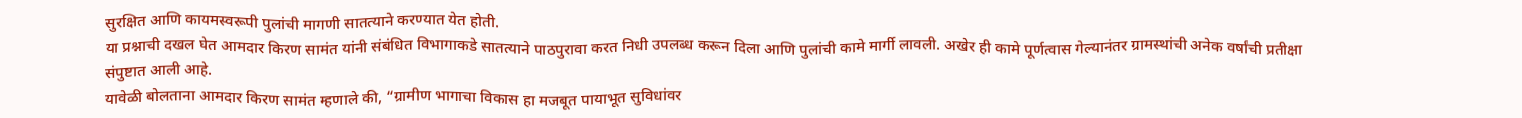सुरक्षित आणि कायमस्वरूपी पुलांची मागणी सातत्याने करण्यात येत होती.
या प्रश्नाची दखल घेत आमदार किरण सामंत यांनी संबंधित विभागाकडे सातत्याने पाठपुरावा करत निधी उपलब्ध करून दिला आणि पुलांची कामे मार्गी लावली. अखेर ही कामे पूर्णत्वास गेल्यानंतर ग्रामस्थांची अनेक वर्षांची प्रतीक्षा संपुष्टात आली आहे.
यावेळी बोलताना आमदार किरण सामंत म्हणाले की, “ग्रामीण भागाचा विकास हा मजबूत पायाभूत सुविधांवर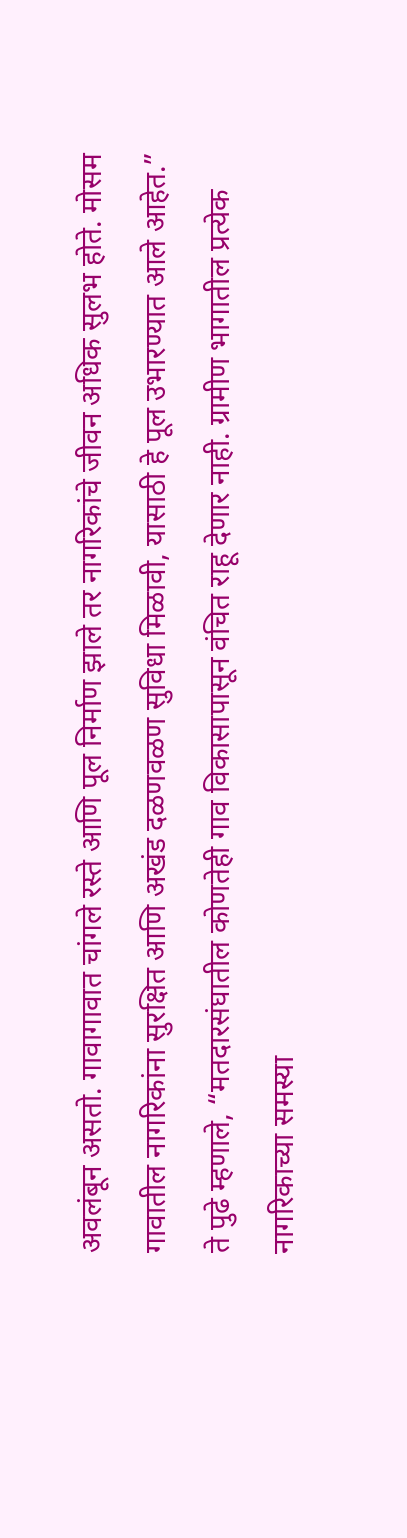अवलंबून असतो. गावागावात चांगले रस्ते आणि पूल निर्माण झाले तर नागरिकांचे जीवन अधिक सुलभ होते. मोसम गावातील नागरिकांना सुरक्षित आणि अखंड दळणवळण सुविधा मिळावी, यासाठी हे पूल उभारण्यात आले आहेत.”
ते पुढे म्हणाले, “मतदारसंघातील कोणतेही गाव विकासापासून वंचित राहू देणार नाही. ग्रामीण भागातील प्रत्येक नागरिकाच्या समस्या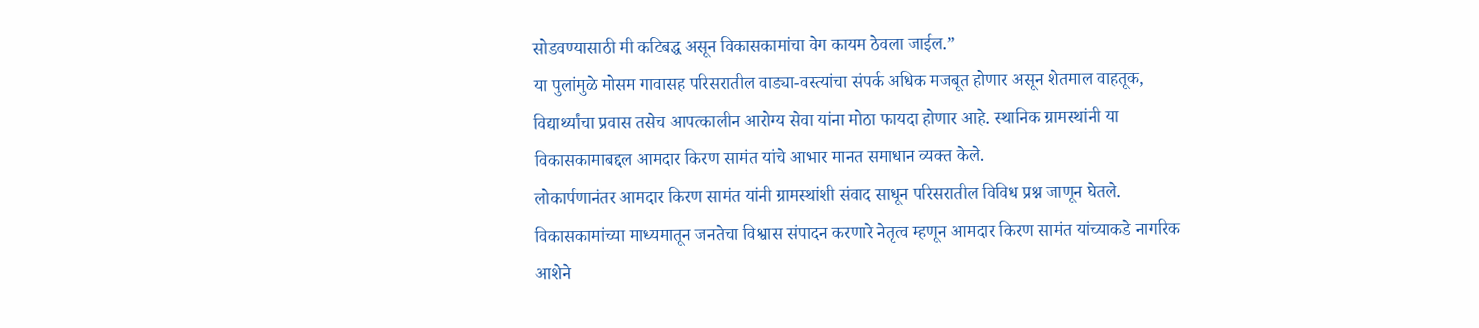सोडवण्यासाठी मी कटिबद्ध असून विकासकामांचा वेग कायम ठेवला जाईल.”
या पुलांमुळे मोसम गावासह परिसरातील वाड्या-वस्त्यांचा संपर्क अधिक मजबूत होणार असून शेतमाल वाहतूक, विद्यार्थ्यांचा प्रवास तसेच आपत्कालीन आरोग्य सेवा यांना मोठा फायदा होणार आहे. स्थानिक ग्रामस्थांनी या विकासकामाबद्दल आमदार किरण सामंत यांचे आभार मानत समाधान व्यक्त केले.
लोकार्पणानंतर आमदार किरण सामंत यांनी ग्रामस्थांशी संवाद साधून परिसरातील विविध प्रश्न जाणून घेतले. विकासकामांच्या माध्यमातून जनतेचा विश्वास संपादन करणारे नेतृत्व म्हणून आमदार किरण सामंत यांच्याकडे नागरिक आशेने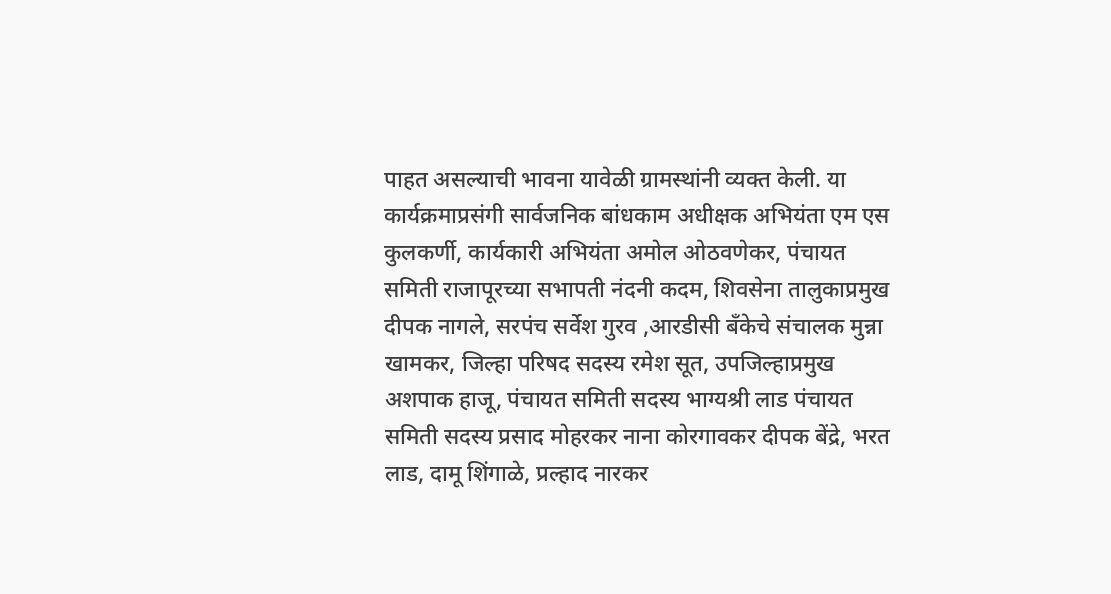पाहत असल्याची भावना यावेळी ग्रामस्थांनी व्यक्त केली. या कार्यक्रमाप्रसंगी सार्वजनिक बांधकाम अधीक्षक अभियंता एम एस कुलकर्णी, कार्यकारी अभियंता अमोल ओठवणेकर, पंचायत समिती राजापूरच्या सभापती नंदनी कदम, शिवसेना तालुकाप्रमुख दीपक नागले, सरपंच सर्वेश गुरव ,आरडीसी बँकेचे संचालक मुन्ना खामकर, जिल्हा परिषद सदस्य रमेश सूत, उपजिल्हाप्रमुख अशपाक हाजू, पंचायत समिती सदस्य भाग्यश्री लाड पंचायत समिती सदस्य प्रसाद मोहरकर नाना कोरगावकर दीपक बेंद्रे, भरत लाड, दामू शिंगाळे, प्रल्हाद नारकर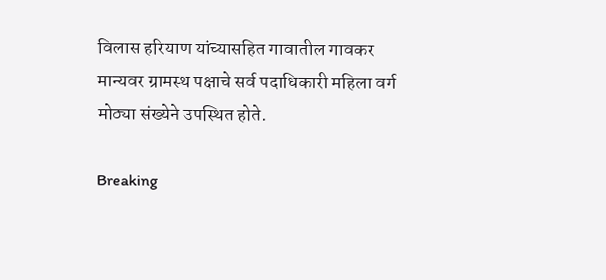विलास हरियाण यांच्यासहित गावातील गावकर मान्यवर ग्रामस्थ पक्षाचे सर्व पदाधिकारी महिला वर्ग मोठ्या संख्येने उपस्थित होते.

Breaking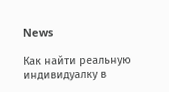News

Как найти реальную индивидуалку в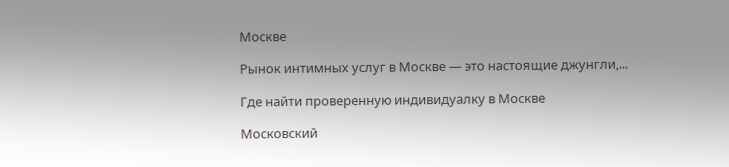Москве

Рынок интимных услуг в Москве — это настоящие джунгли,...

Где найти проверенную индивидуалку в Москве

Московский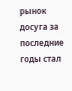рынок досуга за последние годы стал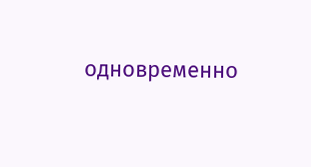одновременно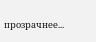прозрачнее...